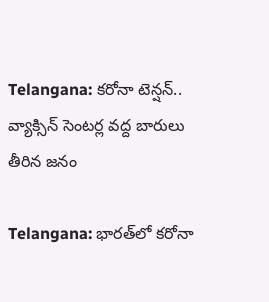Telangana: కరోనా టెన్షన్.. వ్యాక్సిన్ సెంటర్ల వద్ద బారులు తీరిన జనం

Telangana: భారత్‌లో కరోనా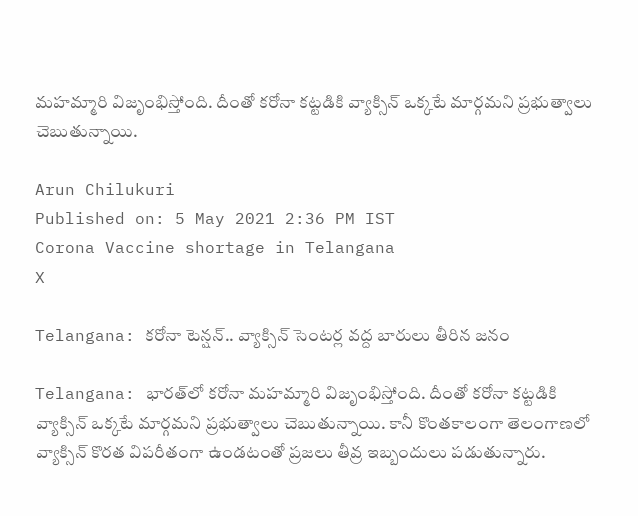మహమ్మారి విజృంభిస్తోంది. దీంతో కరోనా కట్టడికి వ్యాక్సిన్‌ ఒక్కటే మార్గమని ప్రభుత్వాలు చెబుతున్నాయి.

Arun Chilukuri
Published on: 5 May 2021 2:36 PM IST
Corona Vaccine shortage in Telangana
X

Telangana: కరోనా టెన్షన్.. వ్యాక్సిన్ సెంటర్ల వద్ద బారులు తీరిన జనం

Telangana: భారత్‌లో కరోనా మహమ్మారి విజృంభిస్తోంది. దీంతో కరోనా కట్టడికి వ్యాక్సిన్‌ ఒక్కటే మార్గమని ప్రభుత్వాలు చెబుతున్నాయి. కానీ కొంతకాలంగా తెలంగాణలో వ్యాక్సిన్‌ కొరత విపరీతంగా ఉండటంతో ప్రజలు తీవ్ర ఇబ్బందులు పడుతున్నారు.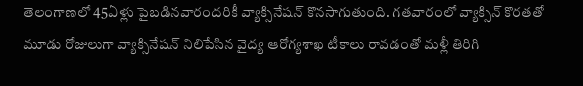తెలంగాణలో 45ఏళ్లు పైబడినవారందరికీ వ్యాక్సినేషన్‌ కొనసాగుతుంది. గతవారంలో వ్యాక్సిన్‌ కొరతతో మూడు రోజులుగా వ్యాక్సినేషన్ నిలిపేసిన వైద్య ఆరోగ్యశాఖ టీకాలు రావడంతో మళ్లీ తిరిగి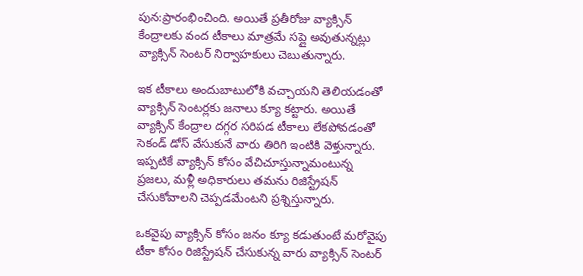పున:ప్రారంభించింది. అయితే ప్రతీరోజు వ్యాక్సిన్‌ కేంద్రాలకు వంద టీకాలు మాత్రమే సప్లై అవుతున్నట్లు వ్యాక్సిన్‌ సెంటర్‌ నిర్వాహకులు చెబుతున్నారు.

ఇక టీకాలు అందుబాటులోకి వచ్చాయని తెలియడంతో వ్యాక్సిన్‌ సెంటర్లకు జనాలు క్యూ కట్టారు. అయితే వ్యాక్సిన్‌ కేంద్రాల దగ్గర సరిపడ టీకాలు లేకపోవడంతో సెకండ్‌ డోస్‌ వేసుకునే వారు తిరిగి ఇంటికి వెళ్తున్నారు. ఇప్పటికే వ్యాక్సిన్‌ కోసం వేచిచూస్తున్నామంటున్న ప్రజలు, మళ్లీ అధికారులు తమను రిజిస్ట్రేషన్‌ చేసుకోవాలని చెప్పడమేంటని ప్రశ్నిస్తున్నారు.

ఒకవైపు వ్యాక్సిన్‌ కోసం జనం క్యూ కడుతుంటే మరోవైపు టీకా కోసం రిజిస్ట్రేషన్‌ చేసుకున్న వారు వ్యాక్సిన్‌ సెంటర్‌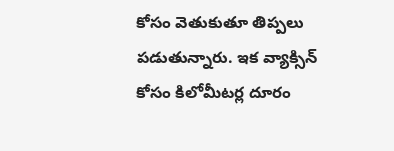కోసం వెతుకుతూ తిప్పలు పడుతున్నారు. ఇక వ్యాక్సిన్‌ కోసం కిలోమీటర్ల దూరం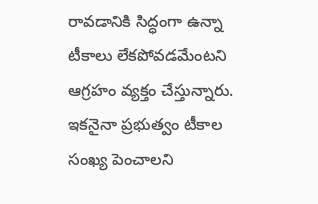రావడానికి సిద్ధంగా ఉన్నా టీకాలు లేకపోవడమేంటని ఆగ్రహం వ్యక్తం చేస్తున్నారు. ఇకనైనా ప్రభుత్వం టీకాల సంఖ్య పెంచాలని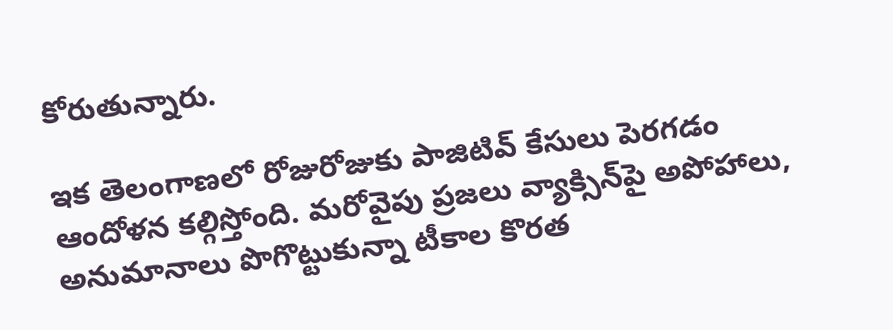కోరుతున్నారు.

ఇక తెలంగాణలో రోజురోజుకు పాజిటివ్‌ కేసులు పెరగడం ఆందోళన కల్గిస్తోంది. మరోవైపు ప్రజలు వ్యాక్సిన్‌పై అపోహాలు, అనుమానాలు పొగొట్టుకున్నా టీకాల కొరత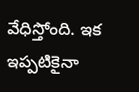వేధిస్తోంది. ఇక ఇప్పటికైనా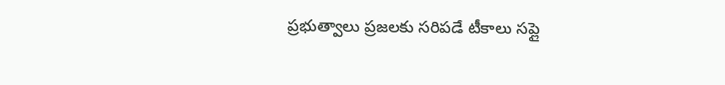ప్రభుత్వాలు ప్రజలకు సరిపడే టీకాలు సప్లై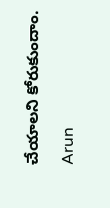చేయాలని కోరుకుందాం.

Arun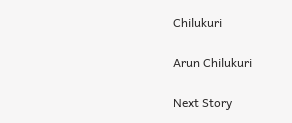Chilukuri

Arun Chilukuri

Next Story